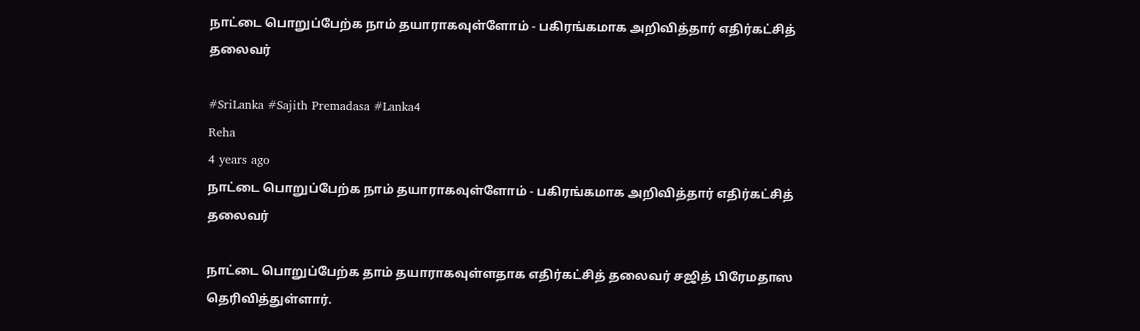நாட்டை பொறுப்பேற்க நாம் தயாராகவுள்ளோம் - பகிரங்கமாக அறிவித்தார் எதிர்கட்சித் தலைவர்

#SriLanka #Sajith Premadasa #Lanka4
Reha
4 years ago
நாட்டை பொறுப்பேற்க நாம் தயாராகவுள்ளோம் - பகிரங்கமாக அறிவித்தார் எதிர்கட்சித் தலைவர்

நாட்டை பொறுப்பேற்க தாம் தயாராகவுள்ளதாக எதிர்கட்சித் தலைவர் சஜித் பிரேமதாஸ தெரிவித்துள்ளார்.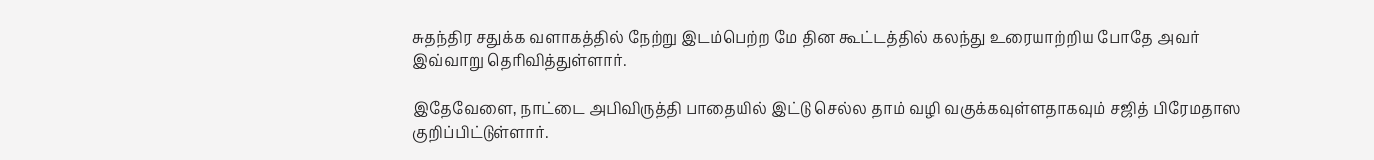சுதந்திர சதுக்க வளாகத்தில் நேற்று இடம்பெற்ற மே தின கூட்டத்தில் கலந்து உரையாற்றிய போதே அவர் இவ்வாறு தெரிவித்துள்ளார்.

இதேவேளை, நாட்டை அபிவிருத்தி பாதையில் இட்டு செல்ல தாம் வழி வகுக்கவுள்ளதாகவும் சஜித் பிரேமதாஸ குறிப்பிட்டுள்ளார்.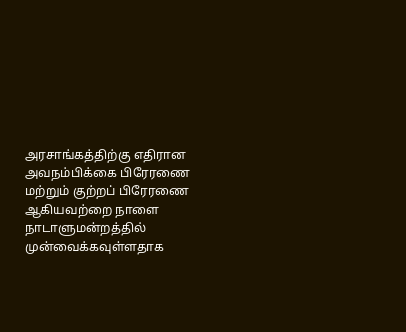அரசாங்கத்திற்கு எதிரான அவநம்பிக்கை பிரேரணை மற்றும் குற்றப் பிரேரணை ஆகியவற்றை நாளை நாடாளுமன்றத்தில் முன்வைக்கவுள்ளதாக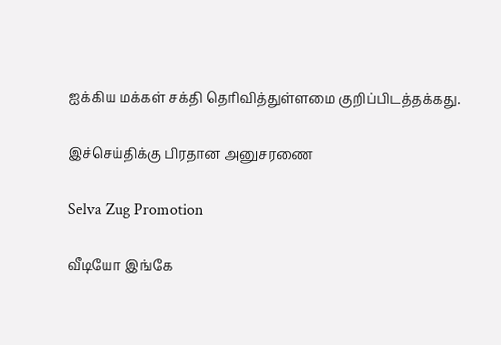ஐக்கிய மக்கள் சக்தி தெரிவித்துள்ளமை குறிப்பிடத்தக்கது.

இச்செய்திக்கு பிரதான அனுசரணை

Selva Zug Promotion

வீடியோ இங்கே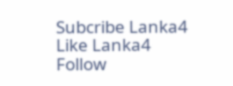Subcribe Lanka4
Like Lanka4
Follow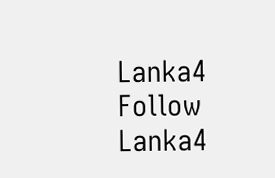Lanka4
Follow Lanka4